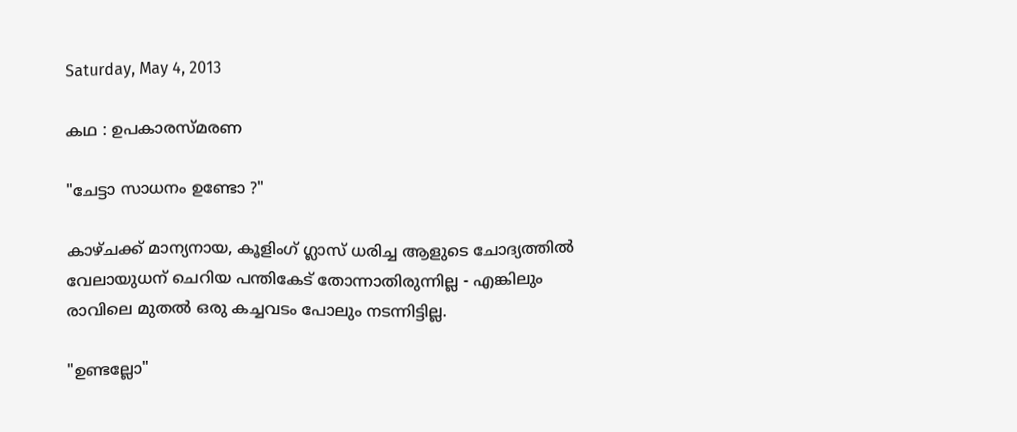Saturday, May 4, 2013

കഥ : ഉപകാരസ്മരണ

"ചേട്ടാ സാധനം ഉണ്ടോ ?"

കാഴ്ചക്ക് മാന്യനായ, കൂളിംഗ് ഗ്ലാസ് ധരിച്ച ആളുടെ ചോദ്യത്തില്‍ വേലായുധന് ചെറിയ പന്തികേട്‌ തോന്നാതിരുന്നില്ല - എങ്കിലും രാവിലെ മുതല്‍ ഒരു കച്ചവടം പോലും നടന്നിട്ടില്ല.

"ഉണ്ടല്ലോ"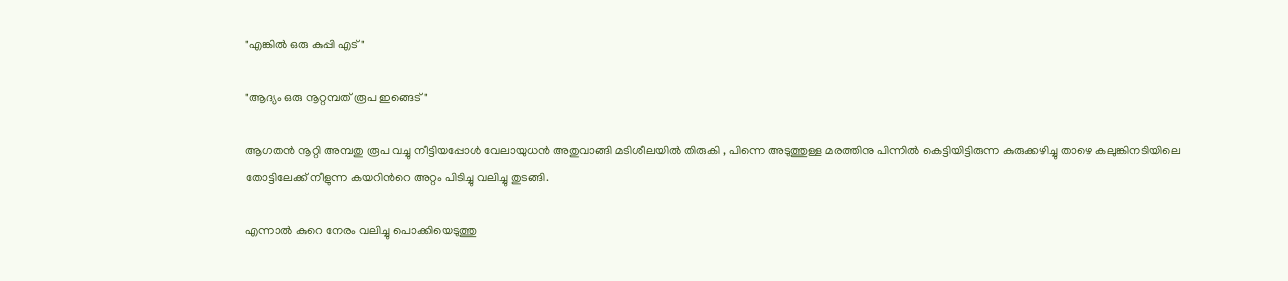"എങ്കില്‍ ഒരു കുപ്പി എട് "

"ആദ്യം ഒരു നൂറ്റമ്പത് രൂപ ഇങ്ങെട്‌"

ആഗതന്‍ നൂറ്റി അമ്പതു രൂപ വച്ചു നീട്ടിയപ്പോള്‍ വേലായുധന്‍ അതുവാങ്ങി മടിശീലയില്‍ തിരുകി , പിന്നെ അടുത്തുള്ള മരത്തിനു പിന്നില്‍ കെട്ടിയിട്ടിരുന്ന കുരുക്കഴിച്ചു താഴെ കലുങ്കിനടിയിലെ തോട്ടിലേക്ക് നീളുന്ന കയറിന്‍റെ അറ്റം പിടിച്ചു വലിച്ചു തുടങ്ങി.

എന്നാല്‍ കുറെ നേരം വലിച്ചു പൊക്കിയെടുത്തു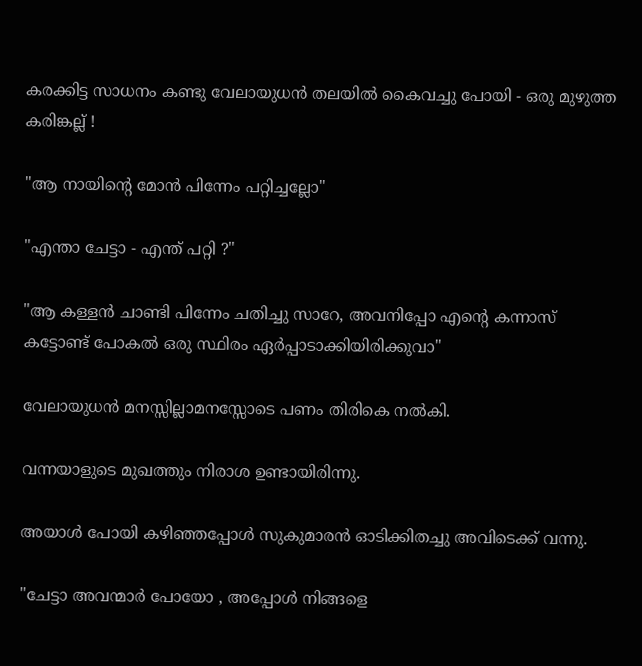കരക്കിട്ട സാധനം കണ്ടു വേലായുധന്‍ തലയില്‍ കൈവച്ചു പോയി - ഒരു മുഴുത്ത കരിങ്കല്ല് !

"ആ നായിന്‍റെ മോന്‍ പിന്നേം പറ്റിച്ചല്ലോ"

"എന്താ ചേട്ടാ - എന്ത് പറ്റി ?"

"ആ കള്ളന്‍ ചാണ്ടി പിന്നേം ചതിച്ചു സാറേ, അവനിപ്പോ എന്‍റെ കന്നാസ് കട്ടോണ്ട് പോകല്‍ ഒരു സ്ഥിരം ഏര്‍പ്പാടാക്കിയിരിക്കുവാ"

വേലായുധന്‍ മനസ്സില്ലാമനസ്സോടെ പണം തിരികെ നല്‍കി.

വന്നയാളുടെ മുഖത്തും നിരാശ ഉണ്ടായിരിന്നു.

അയാള്‍ പോയി കഴിഞ്ഞപ്പോള്‍ സുകുമാരന്‍ ഓടിക്കിതച്ചു അവിടെക്ക് വന്നു.

"ചേട്ടാ അവന്മാര്‍ പോയോ , അപ്പോള്‍ നിങ്ങളെ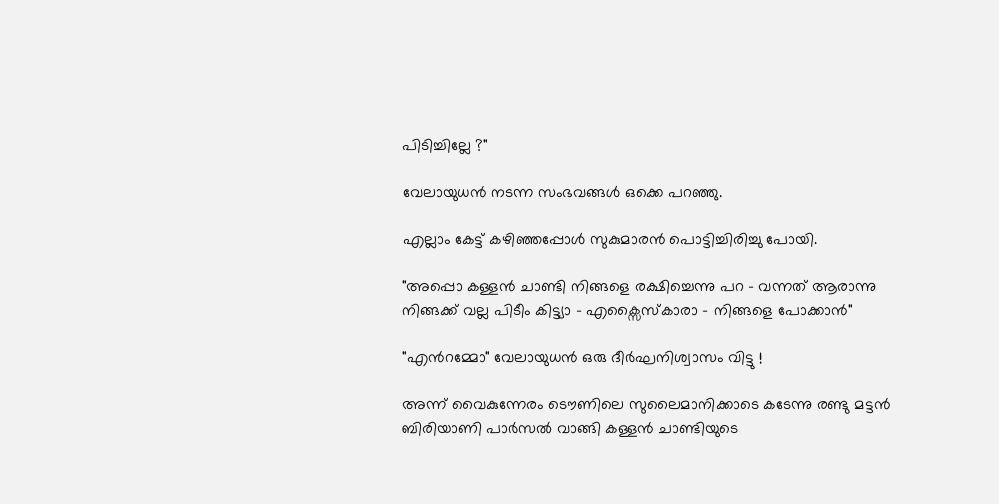പിടിച്ചില്ലേ ?"

വേലായുധന്‍ നടന്ന സംഭവങ്ങള്‍ ഒക്കെ പറഞ്ഞു.

എല്ലാം കേട്ട് കഴിഞ്ഞപ്പോള്‍ സുകുമാരന്‍ പൊട്ടിച്ചിരിച്ചു പോയി.

"അപ്പൊ കള്ളന്‍ ചാണ്ടി നിങ്ങളെ രക്ഷിച്ചെന്നു പറ - വന്നത് ആരാന്നു നിങ്ങക്ക് വല്ല പിടീം കിട്ട്യാ - എക്സൈസ്കാരാ - നിങ്ങളെ പോക്കാന്‍"

"എന്‍റമ്മോ" വേലായുധന്‍ ഒരു ദീര്‍ഘനിശ്വാസം വിട്ടു !

അന്ന് വൈകുന്നേരം ടൌണിലെ സുലൈമാനിക്കാടെ കടേന്നു രണ്ടു മട്ടന്‍ ബിരിയാണി പാര്‍സല്‍ വാങ്ങി കള്ളന്‍ ചാണ്ടിയുടെ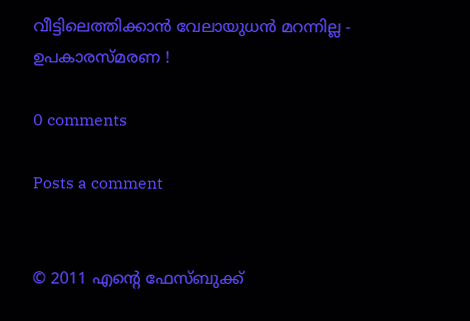വീട്ടിലെത്തിക്കാന്‍ വേലായുധന്‍ മറന്നില്ല - ഉപകാരസ്മരണ !

0 comments

Posts a comment


© 2011 എന്‍റെ ഫേസ്ബുക്ക്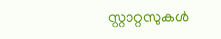സ്റ്റാറ്റസുകള്‍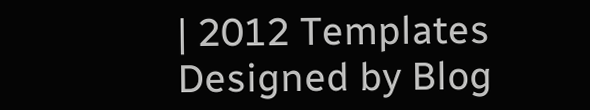| 2012 Templates
Designed by Blog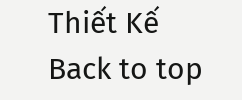Thiết Kế
Back to top